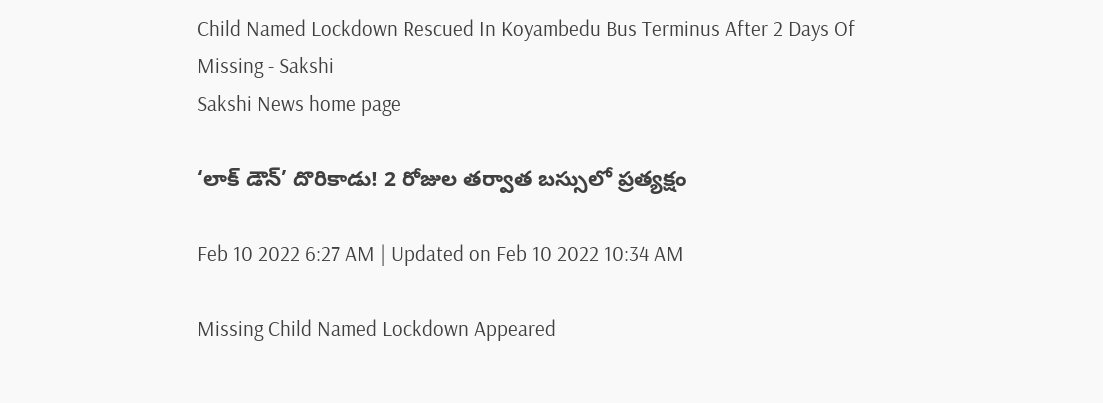Child Named Lockdown Rescued In Koyambedu Bus Terminus After 2 Days Of Missing - Sakshi
Sakshi News home page

‘లాక్‌ డౌన్‌’ దొరికాడు! 2 రోజుల తర్వాత బస్సులో ప్రత్యక్షం

Feb 10 2022 6:27 AM | Updated on Feb 10 2022 10:34 AM

Missing Child Named Lockdown Appeared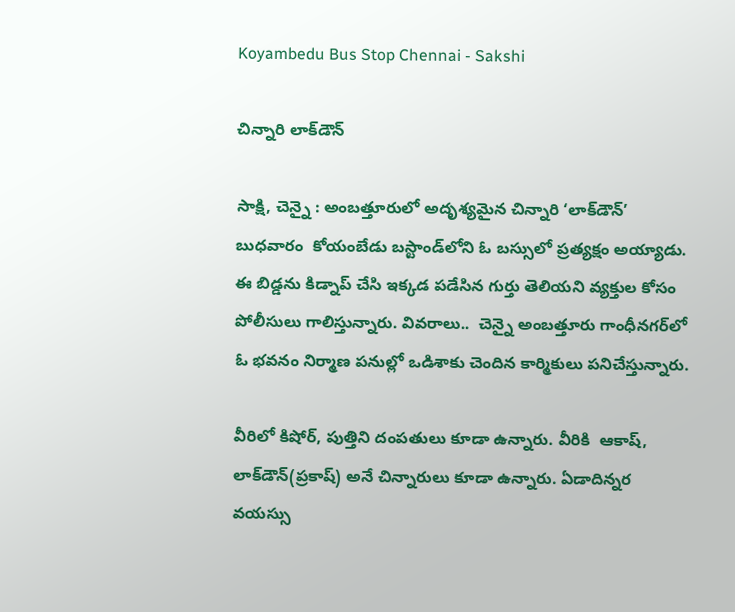Koyambedu Bus Stop Chennai - Sakshi

చిన్నారి లాక్‌డౌన్‌

సాక్షి, చెన్నై : అంబత్తూరులో అదృశ్యమైన చిన్నారి ‘లాక్‌డౌన్‌’ బుధవారం  కోయంబేడు బస్టాండ్‌లోని ఓ బస్సులో ప్రత్యక్షం అయ్యాడు. ఈ బిడ్డను కిడ్నాప్‌ చేసి ఇక్కడ పడేసిన గుర్తు తెలియని వ్యక్తుల కోసం పోలీసులు గాలిస్తున్నారు. వివరాలు..  చెన్నై అంబత్తూరు గాంధీనగర్‌లో ఓ భవనం నిర్మాణ పనుల్లో ఒడిశాకు చెందిన కార్మికులు పనిచేస్తున్నారు.

వీరిలో కిషోర్, పుత్తిని దంపతులు కూడా ఉన్నారు. వీరికి  ఆకాష్, లాక్‌డౌన్‌(ప్రకాష్‌) అనే చిన్నారులు కూడా ఉన్నారు. ఏడాదిన్నర వయస్సు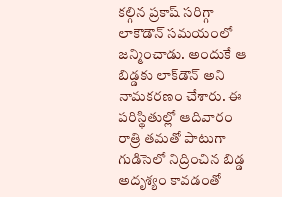కల్గిన ప్రకాష్‌ సరిగ్గా లాకౌడౌన్‌ సమయంలో జన్మించాడు. అందుకే ఆ బిడ్డకు లాక్‌డౌన్‌ అని నామకరణం చేశారు. ఈ పరిస్థితుల్లో ఆదివారం రాత్రి తమతో పాటుగా గుడిసెలో నిద్రించిన బిడ్డ అదృశ్యం కావడంతో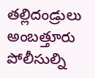తల్లిదండ్రులు అంబత్తూరు పోలీసుల్ని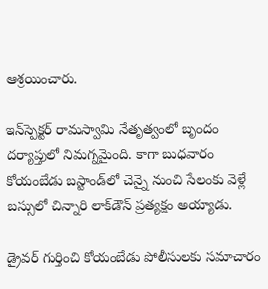ఆశ్రయించారు.

ఇన్‌స్పెక్టర్‌ రామస్వామి నేతృత్వంలో బృందం దర్యాప్తులో నిమగ్నమైంది. కాగా బుధవారం కోయంబేడు బస్టాండ్‌లో చెన్నై నుంచి సేలంకు వెళ్లే బస్సులో చిన్నారి లాక్‌డౌన్‌ ప్రత్యక్షం అయ్యాడు.

డ్రైవర్‌ గుర్తించి కోయంబేడు పోలీసులకు సమాచారం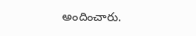అందించారు.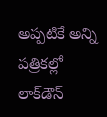అప్పటికే అన్ని పత్రికల్లో లాక్‌డౌన్‌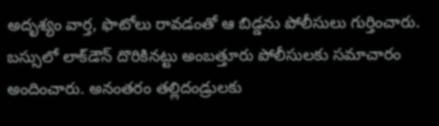అదృశ్యం వార్త, ఫొటోలు రావడంతో ఆ బిడ్డను పోలీసులు గుర్తించారు. బస్సులో లాక్‌డౌన్‌ దొరికినట్టు అంబత్తూరు పోలీసులకు సమాచారం అందించారు. అనంతరం తల్లిదండ్రులకు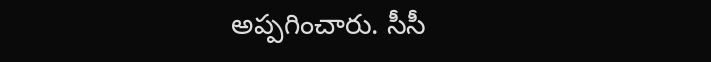అప్పగించారు. సీసీ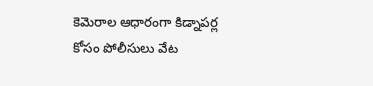కెమెరాల ఆధారంగా కిడ్నాపర్ల కోసం పోలీసులు వేట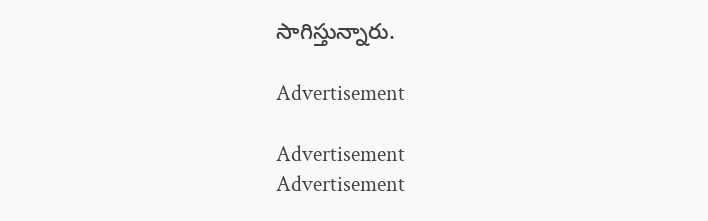సాగిస్తున్నారు.

Advertisement

Advertisement
Advertisement